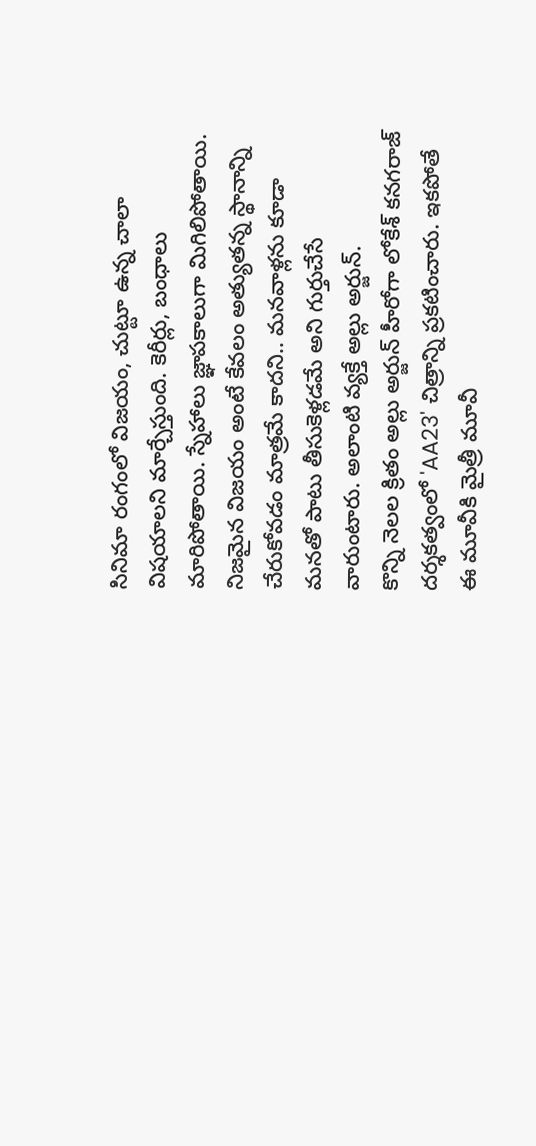సినిమా రంగంలో విజయం, చుట్టూ ఉన్న చాలా విషయాలని మార్చేస్తుంది. కెరీర్లు, బంధాలు మారిపోతాయి. స్నేహాలు జ్ఞాపకాలుగా మిగిలిపోతాయి. నిజమైన విజయం అంటే కేవలం అత్యుతన్న స్థానాన్ని చేరుకోవడం మాత్రమే కాదని.. మనవాళ్లను కూడా మనతో పాటు తీసుకెళ్లడమే అని గుర్తుచేసే వారుంటారు. అలాంటి వ్యక్తే అల్లు అర్జున్.
కొన్ని నెలల క్రితం అల్లు అర్జున్ హీరోగా లోకేశ్ కనగరాజ్ దర్శకత్వంలో 'AA23' చిత్రాన్ని ప్రకటించారు. ఇకపోతే ఈ మూవీకి మైత్రీ మూవీ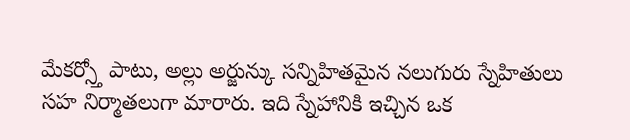మేకర్స్తో పాటు, అల్లు అర్జున్కు సన్నిహితమైన నలుగురు స్నేహితులు సహ నిర్మాతలుగా మారారు. ఇది స్నేహానికి ఇచ్చిన ఒక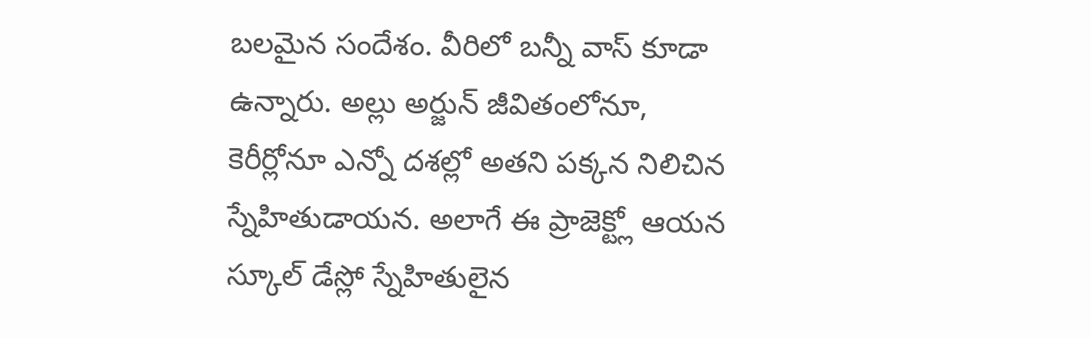బలమైన సందేశం. వీరిలో బన్నీ వాస్ కూడా ఉన్నారు. అల్లు అర్జున్ జీవితంలోనూ, కెరీర్లోనూ ఎన్నో దశల్లో అతని పక్కన నిలిచిన స్నేహితుడాయన. అలాగే ఈ ప్రాజెక్ట్లో ఆయన స్కూల్ డేస్లో స్నేహితులైన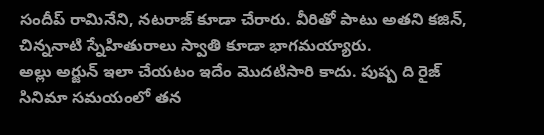సందీప్ రామినేని, నటరాజ్ కూడా చేరారు. వీరితో పాటు అతని కజిన్, చిన్ననాటి స్నేహితురాలు స్వాతి కూడా భాగమయ్యారు.
అల్లు అర్జున్ ఇలా చేయటం ఇదేం మొదటిసారి కాదు. పుష్ప ది రైజ్ సినిమా సమయంలో తన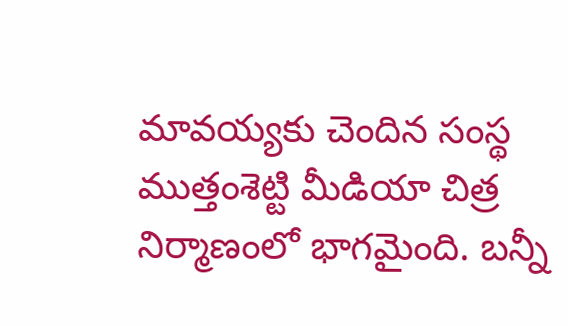మావయ్యకు చెందిన సంస్థ ముత్తంశెట్టి మీడియా చిత్ర నిర్మాణంలో భాగమైంది. బన్నీ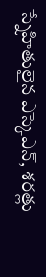స్నేహితులైన ఎస్కెఎన్, శరత్లు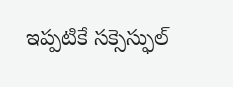ఇప్పటికే సక్సెస్ఫుల్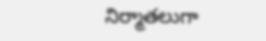నిర్మాతలుగా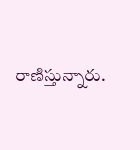రాణిస్తున్నారు.